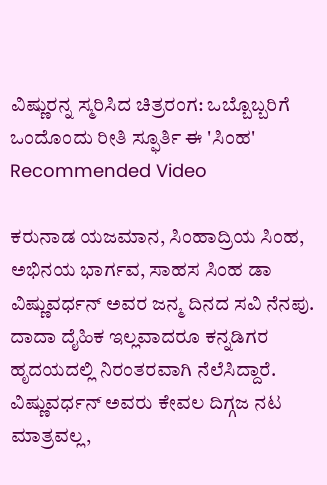ವಿಷ್ಣುರನ್ನ ಸ್ಮರಿಸಿದ ಚಿತ್ರರಂಗ: ಒಬ್ಬೊಬ್ಬರಿಗೆ ಒಂದೊಂದು ರೀತಿ ಸ್ಫೂರ್ತಿ ಈ 'ಸಿಂಹ'
Recommended Video

ಕರುನಾಡ ಯಜಮಾನ, ಸಿಂಹಾದ್ರಿಯ ಸಿಂಹ, ಅಭಿನಯ ಭಾರ್ಗವ, ಸಾಹಸ ಸಿಂಹ ಡಾ ವಿಷ್ಣುವರ್ಧನ್ ಅವರ ಜನ್ಮ ದಿನದ ಸವಿ ನೆನಪು. ದಾದಾ ದೈಹಿಕ ಇಲ್ಲವಾದರೂ ಕನ್ನಡಿಗರ ಹೃದಯದಲ್ಲಿ ನಿರಂತರವಾಗಿ ನೆಲೆಸಿದ್ದಾರೆ.
ವಿಷ್ಣುವರ್ಧನ್ ಅವರು ಕೇವಲ ದಿಗ್ಗಜ ನಟ ಮಾತ್ರವಲ್ಲ,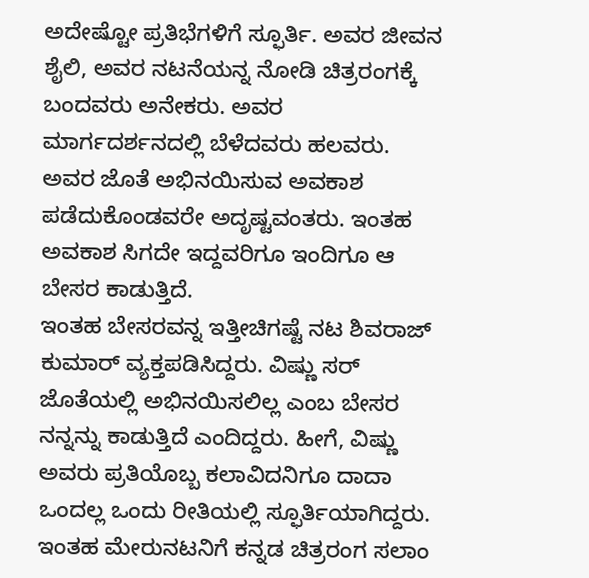ಅದೇಷ್ಟೋ ಪ್ರತಿಭೆಗಳಿಗೆ ಸ್ಫೂರ್ತಿ. ಅವರ ಜೀವನ ಶೈಲಿ, ಅವರ ನಟನೆಯನ್ನ ನೋಡಿ ಚಿತ್ರರಂಗಕ್ಕೆ ಬಂದವರು ಅನೇಕರು. ಅವರ ಮಾರ್ಗದರ್ಶನದಲ್ಲಿ ಬೆಳೆದವರು ಹಲವರು. ಅವರ ಜೊತೆ ಅಭಿನಯಿಸುವ ಅವಕಾಶ ಪಡೆದುಕೊಂಡವರೇ ಅದೃಷ್ಟವಂತರು. ಇಂತಹ ಅವಕಾಶ ಸಿಗದೇ ಇದ್ದವರಿಗೂ ಇಂದಿಗೂ ಆ ಬೇಸರ ಕಾಡುತ್ತಿದೆ.
ಇಂತಹ ಬೇಸರವನ್ನ ಇತ್ತೀಚಿಗಷ್ಟೆ ನಟ ಶಿವರಾಜ್ ಕುಮಾರ್ ವ್ಯಕ್ತಪಡಿಸಿದ್ದರು. ವಿಷ್ಣು ಸರ್ ಜೊತೆಯಲ್ಲಿ ಅಭಿನಯಿಸಲಿಲ್ಲ ಎಂಬ ಬೇಸರ ನನ್ನನ್ನು ಕಾಡುತ್ತಿದೆ ಎಂದಿದ್ದರು. ಹೀಗೆ, ವಿಷ್ಣು ಅವರು ಪ್ರತಿಯೊಬ್ಬ ಕಲಾವಿದನಿಗೂ ದಾದಾ ಒಂದಲ್ಲ ಒಂದು ರೀತಿಯಲ್ಲಿ ಸ್ಫೂರ್ತಿಯಾಗಿದ್ದರು. ಇಂತಹ ಮೇರುನಟನಿಗೆ ಕನ್ನಡ ಚಿತ್ರರಂಗ ಸಲಾಂ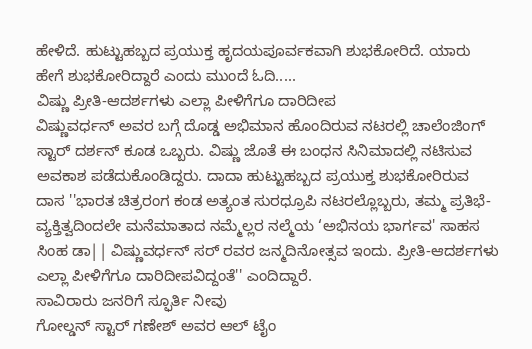ಹೇಳಿದೆ. ಹುಟ್ಟುಹಬ್ಬದ ಪ್ರಯುಕ್ತ ಹೃದಯಪೂರ್ವಕವಾಗಿ ಶುಭಕೋರಿದೆ. ಯಾರು ಹೇಗೆ ಶುಭಕೋರಿದ್ದಾರೆ ಎಂದು ಮುಂದೆ ಓದಿ.....
ವಿಷ್ಣು ಪ್ರೀತಿ-ಆದರ್ಶಗಳು ಎಲ್ಲಾ ಪೀಳಿಗೆಗೂ ದಾರಿದೀಪ
ವಿಷ್ಣುವರ್ಧನ್ ಅವರ ಬಗ್ಗೆ ದೊಡ್ಡ ಅಭಿಮಾನ ಹೊಂದಿರುವ ನಟರಲ್ಲಿ ಚಾಲೆಂಜಿಂಗ್ ಸ್ಟಾರ್ ದರ್ಶನ್ ಕೂಡ ಒಬ್ಬರು. ವಿಷ್ಣು ಜೊತೆ ಈ ಬಂಧನ ಸಿನಿಮಾದಲ್ಲಿ ನಟಿಸುವ ಅವಕಾಶ ಪಡೆದುಕೊಂಡಿದ್ದರು. ದಾದಾ ಹುಟ್ಟುಹಬ್ಬದ ಪ್ರಯುಕ್ತ ಶುಭಕೋರಿರುವ ದಾಸ ''ಭಾರತ ಚಿತ್ರರಂಗ ಕಂಡ ಅತ್ಯಂತ ಸುರಧ್ರೂಪಿ ನಟರಲ್ಲೊಬ್ಬರು, ತಮ್ಮ ಪ್ರತಿಭೆ-ವ್ಯಕ್ತಿತ್ವದಿಂದಲೇ ಮನೆಮಾತಾದ ನಮ್ಮೆಲ್ಲರ ನಲ್ಮೆಯ ‘ಅಭಿನಯ ಭಾರ್ಗವ' ಸಾಹಸ ಸಿಂಹ ಡಾ|| ವಿಷ್ಣುವರ್ಧನ್ ಸರ್ ರವರ ಜನ್ಮದಿನೋತ್ಸವ ಇಂದು. ಪ್ರೀತಿ-ಆದರ್ಶಗಳು ಎಲ್ಲಾ ಪೀಳಿಗೆಗೂ ದಾರಿದೀಪವಿದ್ದಂತೆ'' ಎಂದಿದ್ದಾರೆ.
ಸಾವಿರಾರು ಜನರಿಗೆ ಸ್ಫೂರ್ತಿ ನೀವು
ಗೋಲ್ಡನ್ ಸ್ಟಾರ್ ಗಣೇಶ್ ಅವರ ಆಲ್ ಟೈಂ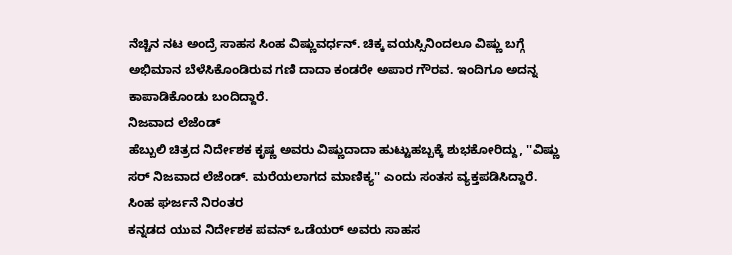ನೆಚ್ಚಿನ ನಟ ಅಂದ್ರೆ ಸಾಹಸ ಸಿಂಹ ವಿಷ್ಣುವರ್ಧನ್. ಚಿಕ್ಕ ವಯಸ್ಸಿನಿಂದಲೂ ವಿಷ್ಣು ಬಗ್ಗೆ ಅಭಿಮಾನ ಬೆಳೆಸಿಕೊಂಡಿರುವ ಗಣಿ ದಾದಾ ಕಂಡರೇ ಅಪಾರ ಗೌರವ. ಇಂದಿಗೂ ಅದನ್ನ ಕಾಪಾಡಿಕೊಂಡು ಬಂದಿದ್ದಾರೆ.
ನಿಜವಾದ ಲೆಜೆಂಡ್
ಹೆಬ್ಬುಲಿ ಚಿತ್ರದ ನಿರ್ದೇಶಕ ಕೃಷ್ಣ ಅವರು ವಿಷ್ಣುದಾದಾ ಹುಟ್ಟುಹಬ್ಬಕ್ಕೆ ಶುಭಕೋರಿದ್ದು, ''ವಿಷ್ಣು ಸರ್ ನಿಜವಾದ ಲೆಜೆಂಡ್. ಮರೆಯಲಾಗದ ಮಾಣಿಕ್ಯ'' ಎಂದು ಸಂತಸ ವ್ಯಕ್ತಪಡಿಸಿದ್ದಾರೆ.
ಸಿಂಹ ಘರ್ಜನೆ ನಿರಂತರ
ಕನ್ನಡದ ಯುವ ನಿರ್ದೇಶಕ ಪವನ್ ಒಡೆಯರ್ ಅವರು ಸಾಹಸ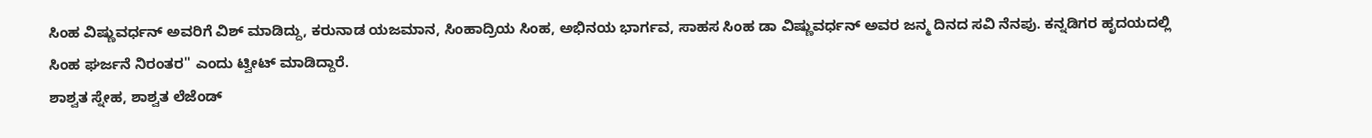ಸಿಂಹ ವಿಷ್ಣುವರ್ಧನ್ ಅವರಿಗೆ ವಿಶ್ ಮಾಡಿದ್ದು, ಕರುನಾಡ ಯಜಮಾನ, ಸಿಂಹಾದ್ರಿಯ ಸಿಂಹ, ಅಭಿನಯ ಭಾರ್ಗವ, ಸಾಹಸ ಸಿಂಹ ಡಾ ವಿಷ್ಣುವರ್ಧನ್ ಅವರ ಜನ್ಮ ದಿನದ ಸವಿ ನೆನಪು. ಕನ್ನಡಿಗರ ಹೃದಯದಲ್ಲಿ ಸಿಂಹ ಘರ್ಜನೆ ನಿರಂತರ'' ಎಂದು ಟ್ವೀಟ್ ಮಾಡಿದ್ದಾರೆ.
ಶಾಶ್ವತ ಸ್ನೇಹ, ಶಾಶ್ವತ ಲೆಜೆಂಡ್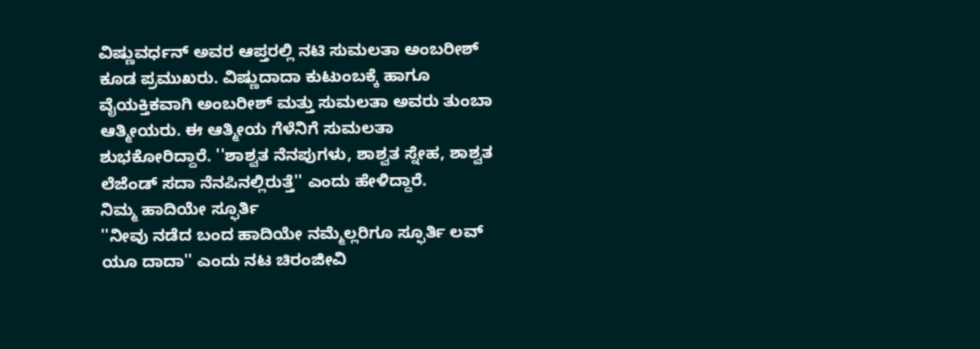ವಿಷ್ಣುವರ್ಧನ್ ಅವರ ಆಪ್ತರಲ್ಲಿ ನಟಿ ಸುಮಲತಾ ಅಂಬರೀಶ್ ಕೂಡ ಪ್ರಮುಖರು. ವಿಷ್ಣುದಾದಾ ಕುಟುಂಬಕ್ಕೆ ಹಾಗೂ ವೈಯಕ್ತಿಕವಾಗಿ ಅಂಬರೀಶ್ ಮತ್ತು ಸುಮಲತಾ ಅವರು ತುಂಬಾ ಆತ್ಮೀಯರು. ಈ ಆತ್ಮೀಯ ಗೆಳೆನಿಗೆ ಸುಮಲತಾ ಶುಭಕೋರಿದ್ದಾರೆ. ''ಶಾಶ್ವತ ನೆನಪುಗಳು, ಶಾಶ್ವತ ಸ್ನೇಹ, ಶಾಶ್ವತ ಲೆಜೆಂಡ್ ಸದಾ ನೆನಪಿನಲ್ಲಿರುತ್ತೆ'' ಎಂದು ಹೇಳಿದ್ದಾರೆ.
ನಿಮ್ಮ ಹಾದಿಯೇ ಸ್ಫೂರ್ತಿ
''ನೀವು ನಡೆದ ಬಂದ ಹಾದಿಯೇ ನಮ್ಮೆಲ್ಲರಿಗೂ ಸ್ಫೂರ್ತಿ ಲವ್ ಯೂ ದಾದಾ'' ಎಂದು ನಟ ಚಿರಂಜೀವಿ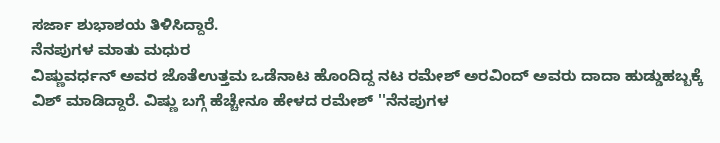ಸರ್ಜಾ ಶುಭಾಶಯ ತಿಳಿಸಿದ್ದಾರೆ.
ನೆನಪುಗಳ ಮಾತು ಮಧುರ
ವಿಷ್ಣುವರ್ಧನ್ ಅವರ ಜೊತೆಉತ್ತಮ ಒಡೆನಾಟ ಹೊಂದಿದ್ದ ನಟ ರಮೇಶ್ ಅರವಿಂದ್ ಅವರು ದಾದಾ ಹುಡ್ಡುಹಬ್ಬಕ್ಕೆ ವಿಶ್ ಮಾಡಿದ್ದಾರೆ. ವಿಷ್ಣು ಬಗ್ಗೆ ಹೆಚ್ಚೇನೂ ಹೇಳದ ರಮೇಶ್ ''ನೆನಪುಗಳ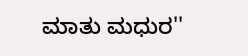ಮಾತು ಮಧುರ''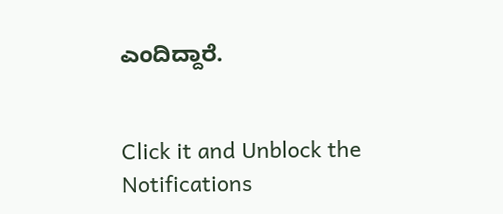ಎಂದಿದ್ದಾರೆ.


Click it and Unblock the Notifications